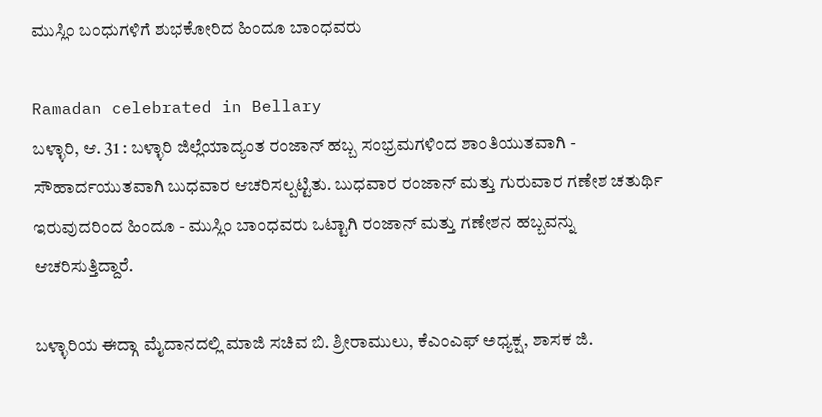ಮುಸ್ಲಿಂ ಬಂಧುಗಳಿಗೆ ಶುಭಕೋರಿದ ಹಿಂದೂ ಬಾಂಧವರು

Ramadan celebrated in Bellary
ಬಳ್ಳಾರಿ, ಆ. 31 : ಬಳ್ಳಾರಿ ಜಿಲ್ಲೆಯಾದ್ಯಂತ ರಂಜಾನ್ ಹಬ್ಬ ಸಂಭ್ರಮಗಳಿಂದ ಶಾಂತಿಯುತವಾಗಿ - ಸೌಹಾರ್ದಯುತವಾಗಿ ಬುಧವಾರ ಆಚರಿಸಲ್ಪಟ್ಟಿತು. ಬುಧವಾರ ರಂಜಾನ್ ಮತ್ತು ಗುರುವಾರ ಗಣೇಶ ಚತುರ್ಥಿ ಇರುವುದರಿಂದ ಹಿಂದೂ - ಮುಸ್ಲಿಂ ಬಾಂಧವರು ಒಟ್ಟಾಗಿ ರಂಜಾನ್ ಮತ್ತು ಗಣೇಶನ ಹಬ್ಬವನ್ನು ಆಚರಿಸುತ್ತಿದ್ದಾರೆ.

ಬಳ್ಳಾರಿಯ ಈದ್ಗಾ ಮೈದಾನದಲ್ಲಿ ಮಾಜಿ ಸಚಿವ ಬಿ. ಶ್ರೀರಾಮುಲು, ಕೆಎಂಎಫ್ ಅಧ್ಯಕ್ಷ, ಶಾಸಕ ಜಿ.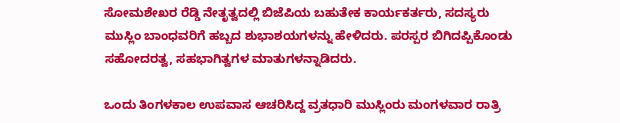ಸೋಮಶೇಖರ ರೆಡ್ಡಿ ನೇತೃತ್ವದಲ್ಲಿ ಬಿಜೆಪಿಯ ಬಹುತೇಕ ಕಾರ್ಯಕರ್ತರು, ಸದಸ್ಯರು ಮುಸ್ಲಿಂ ಬಾಂಧವರಿಗೆ ಹಬ್ಬದ ಶುಭಾಶಯಗಳನ್ನು ಹೇಳಿದರು. ಪರಸ್ಪರ ಬಿಗಿದಪ್ಪಿಕೊಂಡು ಸಹೋದರತ್ವ, ಸಹಭಾಗಿತ್ವಗಳ ಮಾತುಗಳನ್ನಾಡಿದರು.

ಒಂದು ತಿಂಗಳಕಾಲ ಉಪವಾಸ ಆಚರಿಸಿದ್ದ ವ್ರತಧಾರಿ ಮುಸ್ಲಿಂರು ಮಂಗಳವಾರ ರಾತ್ರಿ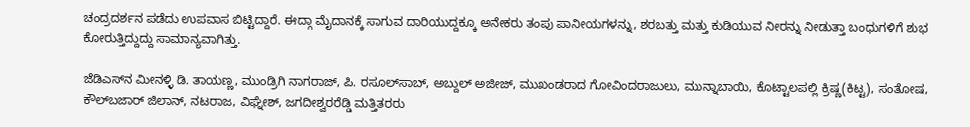ಚಂದ್ರದರ್ಶನ ಪಡೆದು ಉಪವಾಸ ಬಿಟ್ಟಿದ್ದಾರೆ. ಈದ್ಗಾ ಮೈದಾನಕ್ಕೆ ಸಾಗುವ ದಾರಿಯುದ್ದಕ್ಕೂ ಅನೇಕರು ತಂಪು ಪಾನೀಯಗಳನ್ನು, ಶರಬತ್ತು ಮತ್ತು ಕುಡಿಯುವ ನೀರನ್ನು ನೀಡುತ್ತಾ ಬಂಧುಗಳಿಗೆ ಶುಭ ಕೋರುತ್ತಿದ್ದುದ್ದು ಸಾಮಾನ್ಯವಾಗಿತ್ತು.

ಜೆಡಿಎಸ್‌ನ ಮೀನಳ್ಳಿ ಡಿ. ತಾಯಣ್ಣ, ಮುಂಡ್ರಿಗಿ ನಾಗರಾಜ್, ಪಿ. ರಸೂಲ್‌ಸಾಬ್, ಅಬ್ದುಲ್ ಅಜೀಜ್, ಮುಖಂಡರಾದ ಗೋವಿಂದರಾಜುಲು, ಮುನ್ನಾಬಾಯಿ, ಕೊಟ್ಟಾಲಪಲ್ಲಿ ಕ್ರಿಷ್ಣ(ಕಿಟ್ಟ), ಸಂತೋಷ, ಕೌಲ್‌ಬಜಾರ್ ಜಿಲಾನ್, ನಟರಾಜ, ವಿಘ್ನೇಶ್, ಜಗದೀಶ್ವರರೆಡ್ಡಿ ಮತ್ತಿತರರು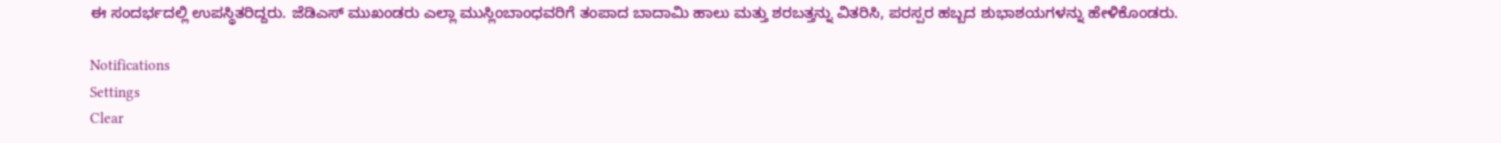ಈ ಸಂದರ್ಭದಲ್ಲಿ ಉಪಸ್ಥಿತರಿದ್ದರು. ಜೆಡಿಎಸ್ ಮುಖಂಡರು ಎಲ್ಲಾ ಮುಸ್ಲಿಂಬಾಂಧವರಿಗೆ ತಂಪಾದ ಬಾದಾಮಿ ಹಾಲು ಮತ್ತು ಶರಬತ್ತನ್ನು ವಿತರಿಸಿ, ಪರಸ್ಪರ ಹಬ್ಬದ ಶುಭಾಶಯಗಳನ್ನು ಹೇಳಿಕೊಂಡರು.

Notifications
Settings
Clear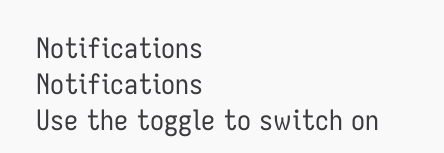Notifications
Notifications
Use the toggle to switch on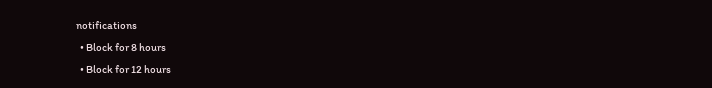notifications
  • Block for 8 hours
  • Block for 12 hours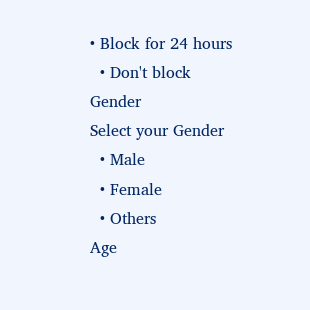• Block for 24 hours
  • Don't block
Gender
Select your Gender
  • Male
  • Female
  • Others
Age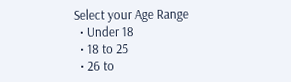Select your Age Range
  • Under 18
  • 18 to 25
  • 26 to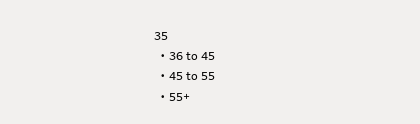35
  • 36 to 45
  • 45 to 55
  • 55+